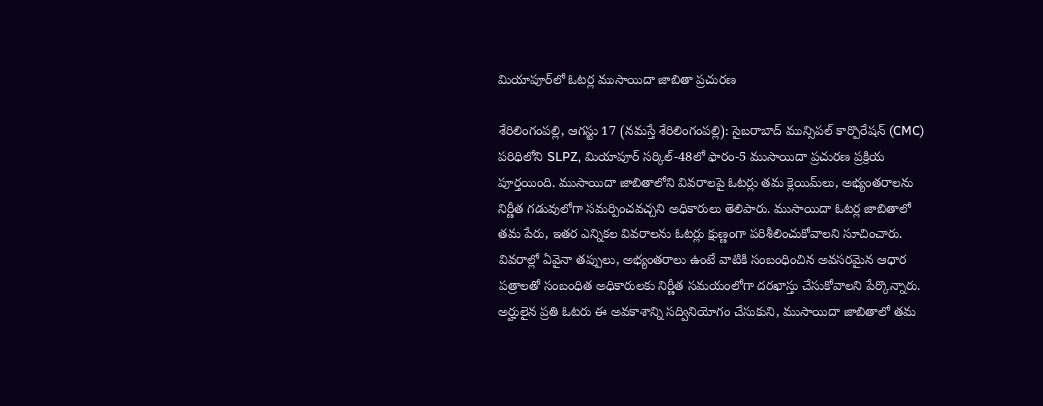మియాపూర్‌లో ఓటర్ల ముసాయిదా జాబితా ప్రచురణ

శేరిలింగంపల్లి, ఆగస్టు 17 (న‌మ‌స్తే శేరిలింగంపల్లి): సైబరాబాద్ మున్సిపల్ కార్పొరేషన్ (CMC) పరిధిలోని SLPZ, మియాపూర్ సర్కిల్-48లో ఫారం-5 ముసాయిదా ప్రచురణ ప్రక్రియ పూర్తయింది. ముసాయిదా జాబితాలోని వివరాలపై ఓటర్లు తమ క్లెయిమ్‌లు, అభ్యంతరాలను నిర్ణీత గడువులోగా సమర్పించవచ్చని అధికారులు తెలిపారు. ముసాయిదా ఓటర్ల జాబితాలో తమ పేరు, ఇతర ఎన్నికల వివరాలను ఓటర్లు క్షుణ్ణంగా పరిశీలించుకోవాలని సూచించారు. వివరాల్లో ఏవైనా తప్పులు, అభ్యంతరాలు ఉంటే వాటికి సంబంధించిన అవసరమైన ఆధార పత్రాలతో సంబంధిత అధికారులకు నిర్ణీత సమయంలోగా దరఖాస్తు చేసుకోవాలని పేర్కొన్నారు. అర్హులైన ప్రతి ఓటరు ఈ అవకాశాన్ని సద్వినియోగం చేసుకుని, ముసాయిదా జాబితాలో తమ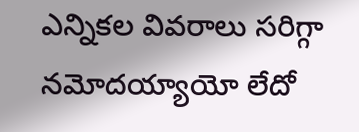ఎన్నికల వివరాలు సరిగ్గా నమోదయ్యాయో లేదో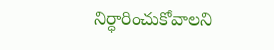నిర్ధారించుకోవాలని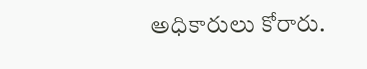అధికారులు కోరారు.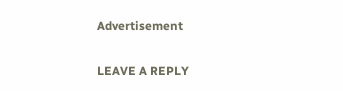Advertisement

LEAVE A REPLY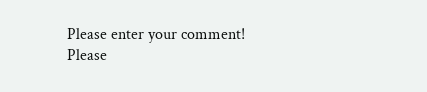Please enter your comment!
Please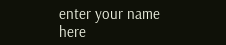enter your name here